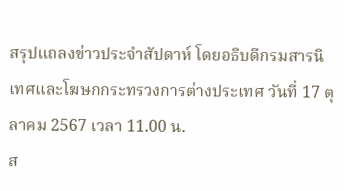สรุปแถลงข่าวประจำสัปดาห์ โดยอธิบดีกรมสารนิเทศและโฆษกกระทรวงการต่างประเทศ วันที่ 17 ตุลาคม 2567 เวลา 11.00 น.
ส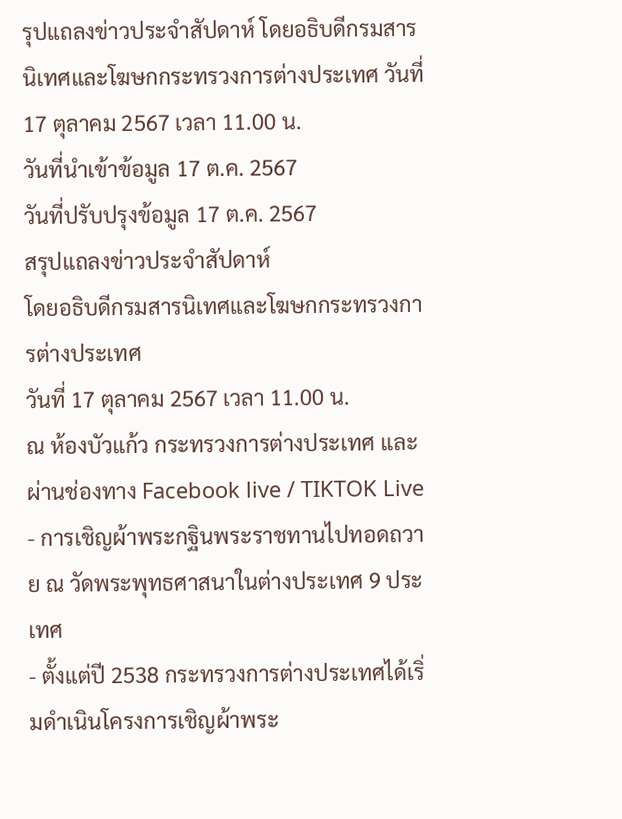รุปแถลงข่าวประจำสัปดาห์ โดยอธิบดีกรมสารนิเทศและโฆษกกระทรวงการต่างประเทศ วันที่ 17 ตุลาคม 2567 เวลา 11.00 น.
วันที่นำเข้าข้อมูล 17 ต.ค. 2567
วันที่ปรับปรุงข้อมูล 17 ต.ค. 2567
สรุปแถลงข่าวประจำสัปดาห์
โดยอธิบดีกรมสารนิเทศและโฆษกกระทรวงการต่างประเทศ
วันที่ 17 ตุลาคม 2567 เวลา 11.00 น.
ณ ห้องบัวแก้ว กระทรวงการต่างประเทศ และผ่านช่องทาง Facebook live / TIKTOK Live
- การเชิญผ้าพระกฐินพระราชทานไปทอดถวาย ณ วัดพระพุทธศาสนาในต่างประเทศ 9 ประเทศ
- ตั้งแต่ปี 2538 กระทรวงการต่างประเทศได้เริ่มดำเนินโครงการเชิญผ้าพระ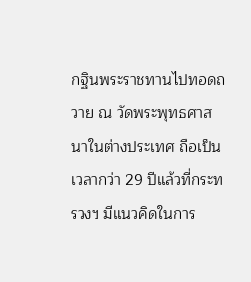กฐินพระราชทานไปทอดถวาย ณ วัดพระพุทธศาสนาในต่างประเทศ ถือเป็นเวลากว่า 29 ปีแล้วที่กระทรวงฯ มีแนวคิดในการ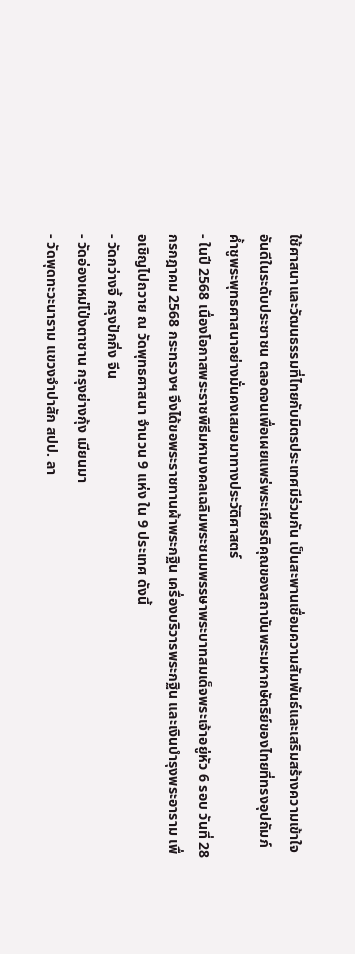ใช้ศาสนาและวัฒนธรรมที่ไทยกับมิตรประเทศมีร่วมกัน เป็นสะพานเชื่อมความสัมพันธ์และเสริมสร้างความเข้าใจอันดีในระดับประชาชน ตลอดจนเพื่อเผยแพร่พระเกียรติคุณของสถาบันพระมหากษัตริย์ของไทยที่ทรงอุปถัมภ์ค้ำชูพระพุทธศาสนาอย่างมั่นคงเสมอมาทางประวัติศาสตร์
- ในปี 2568 เนื่องโอกาสพระราชพิธีมหามงคลเฉลิมพระชนมพรรษาพระบาทสมเด็จพระเจ้าอยู่หัว 6 รอบ วันที่ 28 กรกฎาคม 2568 กระทรวงฯ จึงได้ขอพระราชทานผ้าพระกฐิน เครื่องบริวารพระกฐิน และเงินบำรุงพระอาราม เพื่อเชิญไปถวาย ณ วัดพุทธศาสนา จำนวน 9 แห่ง ใน 9 ประเทศ ดังนี้
- วัดกว่างจี้ กรุงปักกิ่ง จีน
- วัดอ่องเหม่โป่งตาชาน กรุงย่างกุ้ง เมียนมา
- วัดพุดทะวะนาราม แขวงจำปาสัก สปป. ลา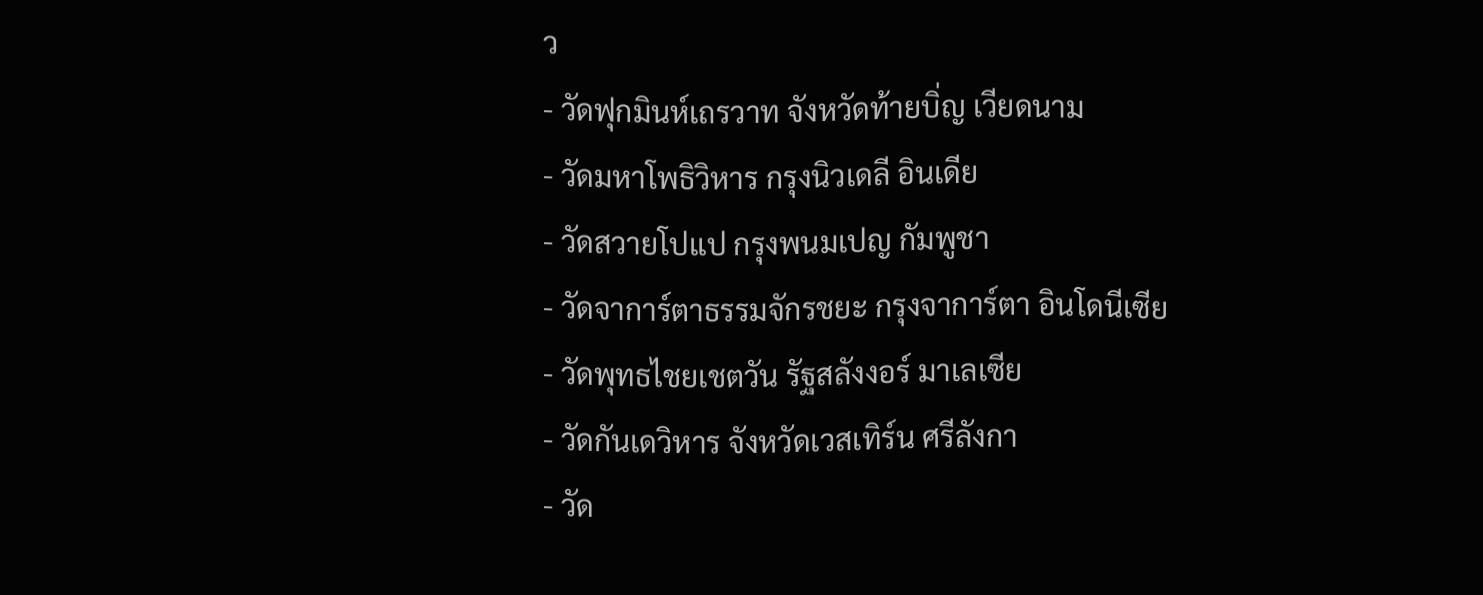ว
- วัดฟุกมินห์เถรวาท จังหวัดท้ายบิ่ญ เวียดนาม
- วัดมหาโพธิวิหาร กรุงนิวเดลี อินเดีย
- วัดสวายโปแป กรุงพนมเปญ กัมพูชา
- วัดจาการ์ตาธรรมจักรชยะ กรุงจาการ์ตา อินโดนีเซีย
- วัดพุทธไชยเชตวัน รัฐสลังงอร์ มาเลเซีย
- วัดกันเดวิหาร จังหวัดเวสเทิร์น ศรีลังกา
- วัด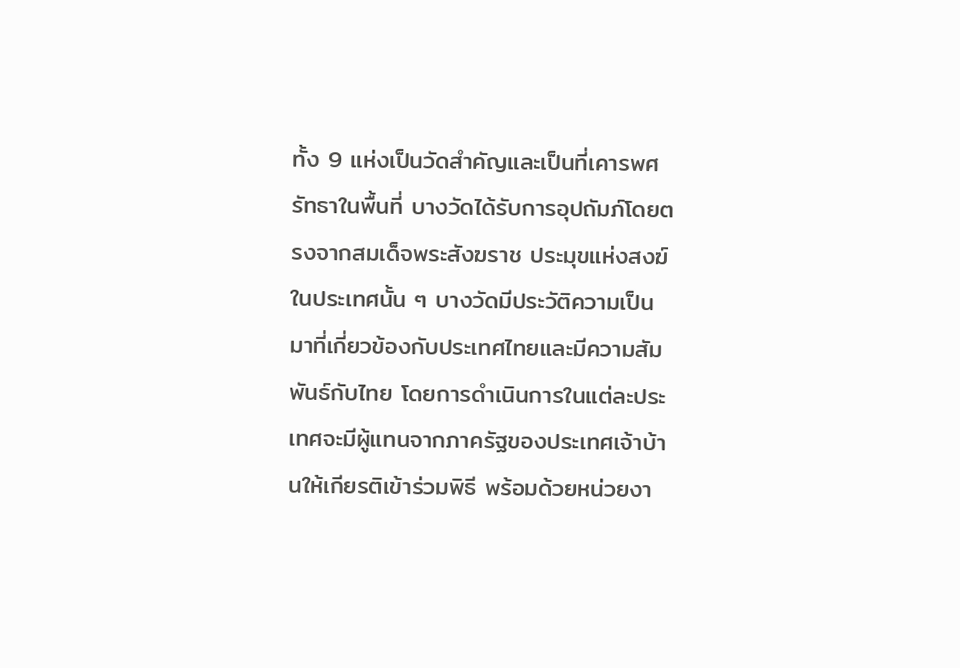ทั้ง 9 แห่งเป็นวัดสำคัญและเป็นที่เคารพศรัทธาในพื้นที่ บางวัดได้รับการอุปถัมภ์โดยตรงจากสมเด็จพระสังฆราช ประมุขแห่งสงฆ์ในประเทศนั้น ๆ บางวัดมีประวัติความเป็นมาที่เกี่ยวข้องกับประเทศไทยและมีความสัมพันธ์กับไทย โดยการดำเนินการในแต่ละประเทศจะมีผู้แทนจากภาครัฐของประเทศเจ้าบ้านให้เกียรติเข้าร่วมพิธี พร้อมด้วยหน่วยงา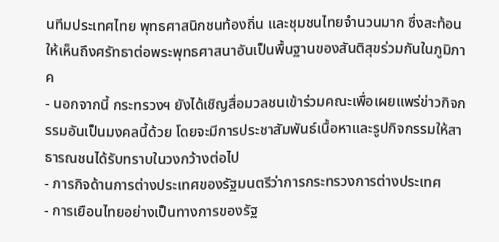นทีมประเทศไทย พุทธศาสนิกชนท้องถิ่น และชุมชนไทยจำนวนมาก ซึ่งสะท้อนให้เห็นถึงศรัทธาต่อพระพุทธศาสนาอันเป็นพื้นฐานของสันติสุขร่วมกันในภูมิภาค
- นอกจากนี้ กระทรวงฯ ยังได้เชิญสื่อมวลชนเข้าร่วมคณะเพื่อเผยแพร่ข่าวกิจกรรมอันเป็นมงคลนี้ด้วย โดยจะมีการประชาสัมพันธ์เนื้อหาและรูปกิจกรรมให้สาธารณชนได้รับทราบในวงกว้างต่อไป
- ภารกิจด้านการต่างประเทศของรัฐมนตรีว่าการกระทรวงการต่างประเทศ
- การเยือนไทยอย่างเป็นทางการของรัฐ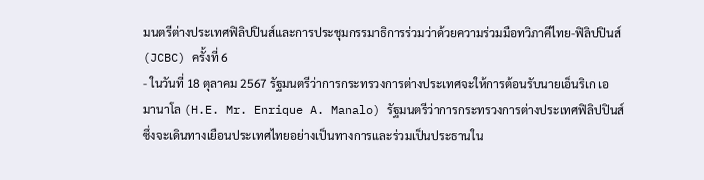มนตรีต่างประเทศฟิลิปปินส์และการประชุมกรรมาธิการร่วมว่าด้วยความร่วมมือทวิภาคีไทย-ฟิลิปปินส์ (JCBC) ครั้งที่ 6
- ในวันที่ 18 ตุลาคม 2567 รัฐมนตรีว่าการกระทรวงการต่างประเทศจะให้การต้อนรับนายเอ็นริเก เอ มานาโล (H.E. Mr. Enrique A. Manalo) รัฐมนตรีว่าการกระทรวงการต่างประเทศฟิลิปปินส์ ซึ่งจะเดินทางเยือนประเทศไทยอย่างเป็นทางการและร่วมเป็นประธานใน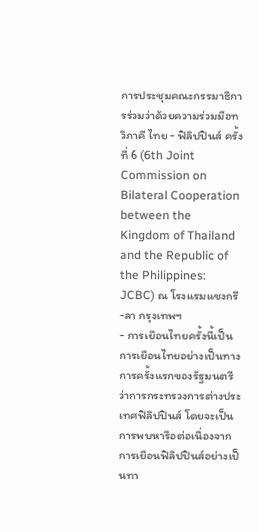การประชุมคณะกรรมาธิการร่วมว่าด้วยความร่วมมือทวิภาคี ไทย - ฟิลิปปินส์ ครั้งที่ 6 (6th Joint Commission on Bilateral Cooperation between the Kingdom of Thailand and the Republic of the Philippines: JCBC) ณ โรงแรมแชงกรี-ลา กรุงเทพฯ
- การเยือนไทยครั้งนี้เป็นการเยือนไทยอย่างเป็นทางการครั้งแรกของรัฐมนตรีว่าการกระทรวงการต่างประเทศฟิลิปปินส์ โดยจะเป็นการพบหารือต่อเนื่องจากการเยือนฟิลิปปินส์อย่างเป็นทา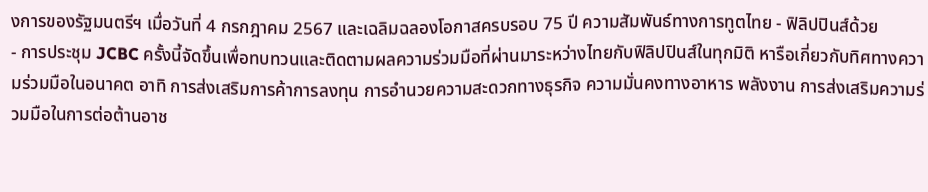งการของรัฐมนตรีฯ เมื่อวันที่ 4 กรกฎาคม 2567 และเฉลิมฉลองโอกาสครบรอบ 75 ปี ความสัมพันธ์ทางการทูตไทย - ฟิลิปปินส์ด้วย
- การประชุม JCBC ครั้งนี้จัดขึ้นเพื่อทบทวนและติดตามผลความร่วมมือที่ผ่านมาระหว่างไทยกับฟิลิปปินส์ในทุกมิติ หารือเกี่ยวกับทิศทางความร่วมมือในอนาคต อาทิ การส่งเสริมการค้าการลงทุน การอำนวยความสะดวกทางธุรกิจ ความมั่นคงทางอาหาร พลังงาน การส่งเสริมความร่วมมือในการต่อต้านอาช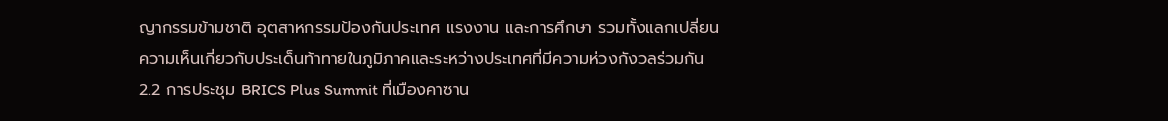ญากรรมข้ามชาติ อุตสาหกรรมป้องกันประเทศ แรงงาน และการศึกษา รวมทั้งแลกเปลี่ยนความเห็นเกี่ยวกับประเด็นท้าทายในภูมิภาคและระหว่างประเทศที่มีความห่วงกังวลร่วมกัน
2.2 การประชุม BRICS Plus Summit ที่เมืองคาซาน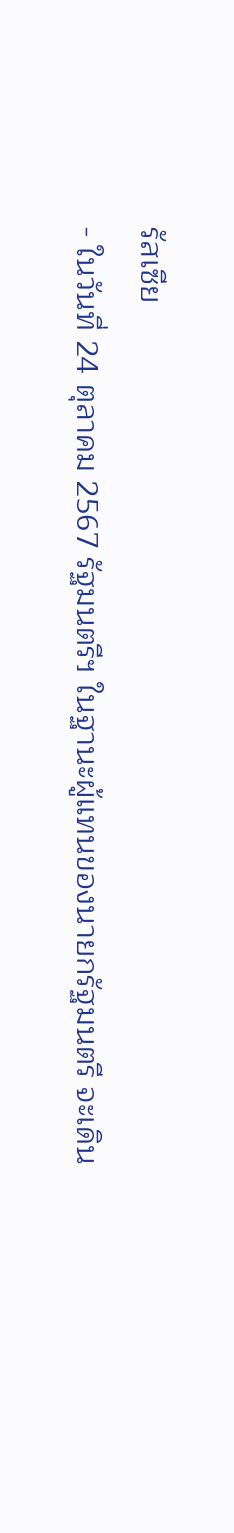รัสเซีย
- ในวันที่ 24 ตุลาคม 2567 รัฐมนตรีฯ ในฐานะผู้แทนของนายกรัฐมนตรี จะเดิน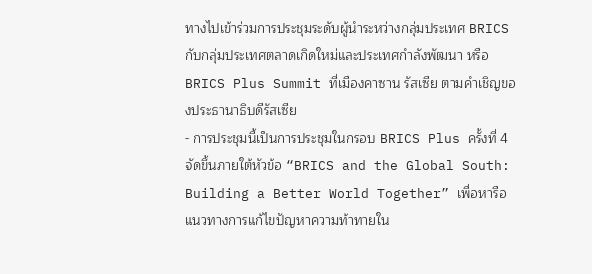ทางไปเข้าร่วมการประชุมระดับผู้นำระหว่างกลุ่มประเทศ BRICS กับกลุ่มประเทศตลาดเกิดใหม่และประเทศกำลังพัฒนา หรือ BRICS Plus Summit ที่เมืองคาซาน รัสเซีย ตามคำเชิญของประธานาธิบดีรัสเซีย
- การประชุมนี้เป็นการประชุมในกรอบ BRICS Plus ครั้งที่ 4 จัดขึ้นภายใต้หัวข้อ “BRICS and the Global South: Building a Better World Together” เพื่อหารือแนวทางการแก้ไขปัญหาความท้าทายใน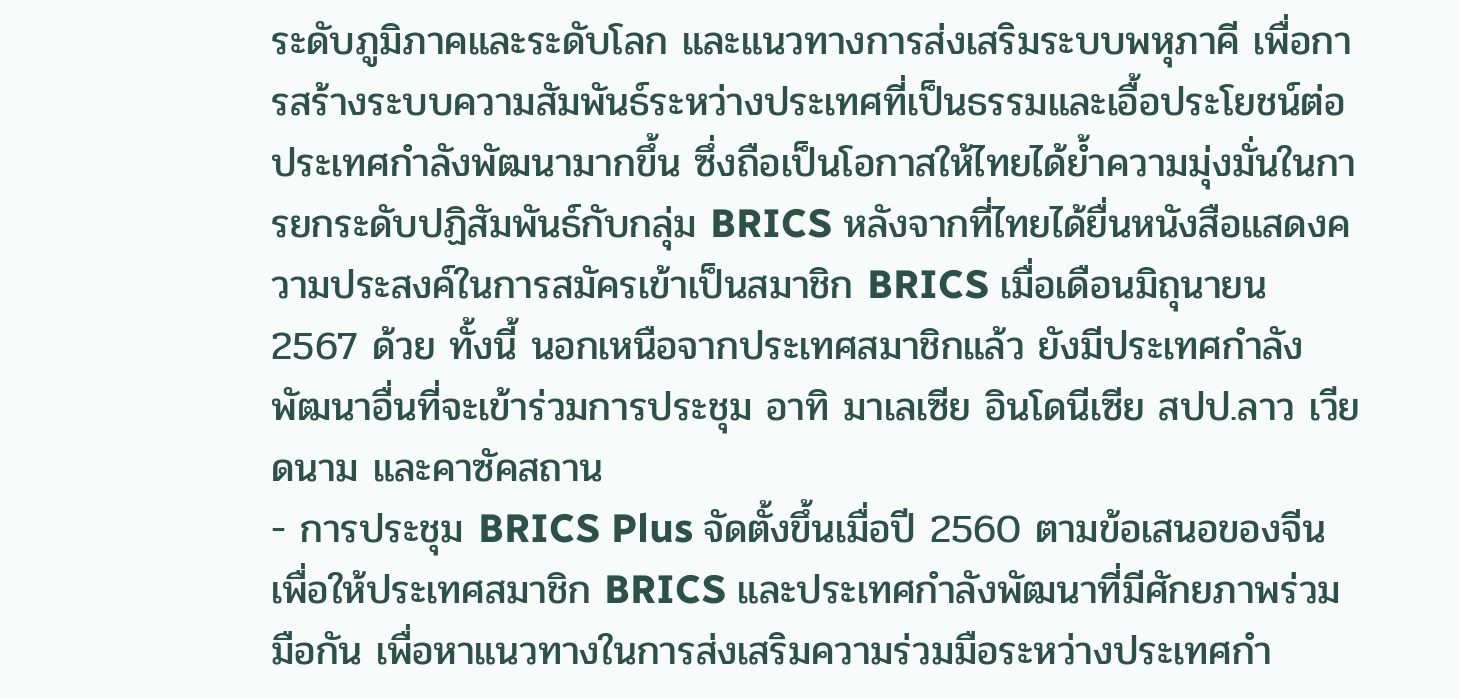ระดับภูมิภาคและระดับโลก และแนวทางการส่งเสริมระบบพหุภาคี เพื่อการสร้างระบบความสัมพันธ์ระหว่างประเทศที่เป็นธรรมและเอื้อประโยชน์ต่อประเทศกำลังพัฒนามากขึ้น ซึ่งถือเป็นโอกาสให้ไทยได้ย้ำความมุ่งมั่นในการยกระดับปฏิสัมพันธ์กับกลุ่ม BRICS หลังจากที่ไทยได้ยื่นหนังสือแสดงความประสงค์ในการสมัครเข้าเป็นสมาชิก BRICS เมื่อเดือนมิถุนายน 2567 ด้วย ทั้งนี้ นอกเหนือจากประเทศสมาชิกแล้ว ยังมีประเทศกำลังพัฒนาอื่นที่จะเข้าร่วมการประชุม อาทิ มาเลเซีย อินโดนีเซีย สปป.ลาว เวียดนาม และคาซัคสถาน
- การประชุม BRICS Plus จัดตั้งขึ้นเมื่อปี 2560 ตามข้อเสนอของจีน เพื่อให้ประเทศสมาชิก BRICS และประเทศกำลังพัฒนาที่มีศักยภาพร่วมมือกัน เพื่อหาแนวทางในการส่งเสริมความร่วมมือระหว่างประเทศกำ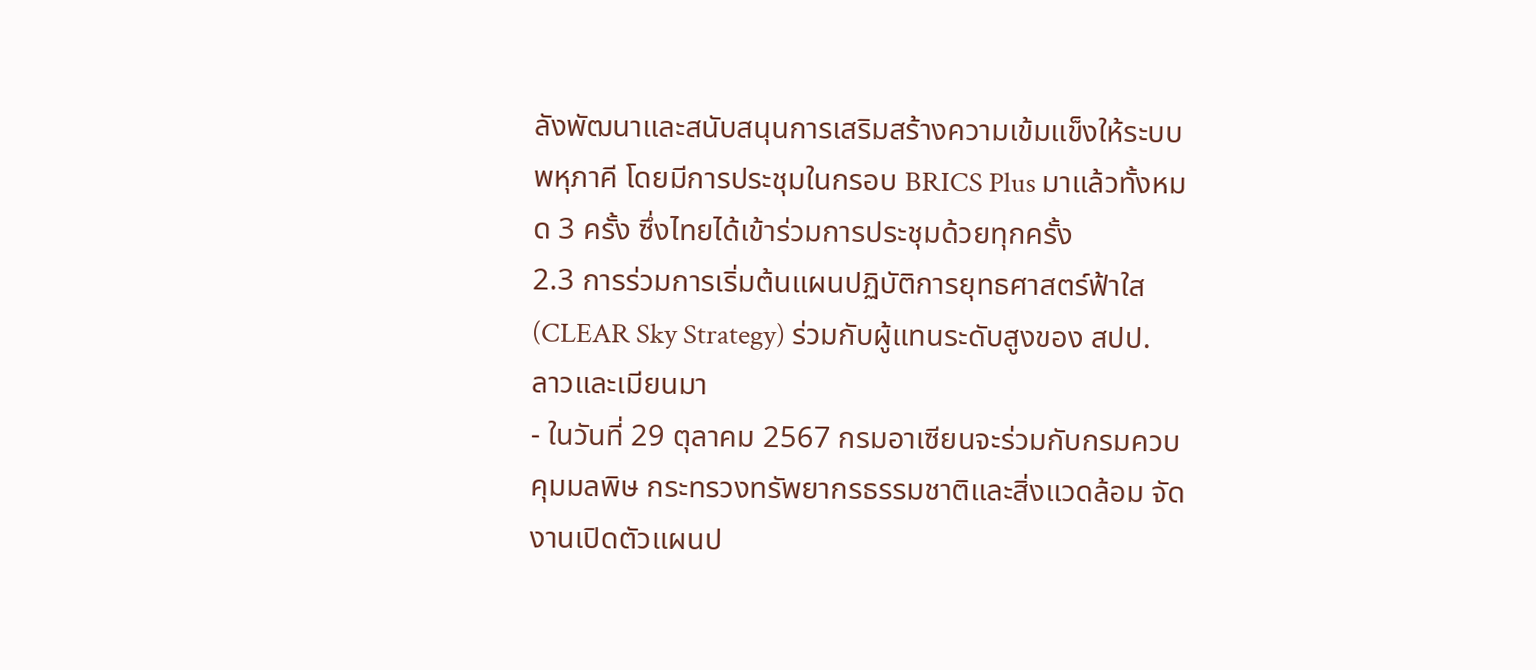ลังพัฒนาและสนับสนุนการเสริมสร้างความเข้มแข็งให้ระบบพหุภาคี โดยมีการประชุมในกรอบ BRICS Plus มาแล้วทั้งหมด 3 ครั้ง ซึ่งไทยได้เข้าร่วมการประชุมด้วยทุกครั้ง
2.3 การร่วมการเริ่มต้นแผนปฏิบัติการยุทธศาสตร์ฟ้าใส (CLEAR Sky Strategy) ร่วมกับผู้แทนระดับสูงของ สปป. ลาวและเมียนมา
- ในวันที่ 29 ตุลาคม 2567 กรมอาเซียนจะร่วมกับกรมควบคุมมลพิษ กระทรวงทรัพยากรธรรมชาติและสิ่งแวดล้อม จัดงานเปิดตัวแผนป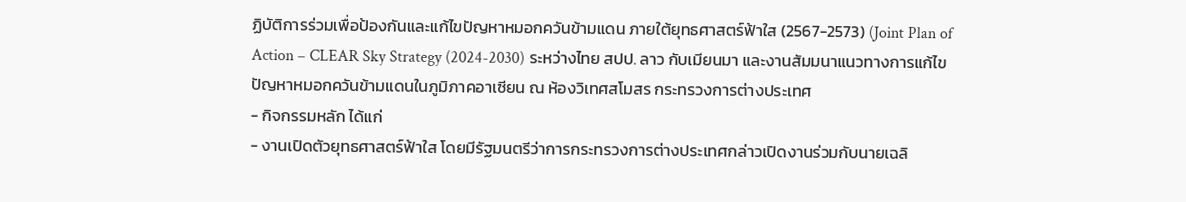ฏิบัติการร่วมเพื่อป้องกันและแก้ไขปัญหาหมอกควันข้ามแดน ภายใต้ยุทธศาสตร์ฟ้าใส (2567-2573) (Joint Plan of Action – CLEAR Sky Strategy (2024-2030) ระหว่างไทย สปป. ลาว กับเมียนมา และงานสัมมนาแนวทางการแก้ไขปัญหาหมอกควันข้ามแดนในภูมิภาคอาเซียน ณ ห้องวิเทศสโมสร กระทรวงการต่างประเทศ
- กิจกรรมหลัก ได้แก่
- งานเปิดตัวยุทธศาสตร์ฟ้าใส โดยมีรัฐมนตรีว่าการกระทรวงการต่างประเทศกล่าวเปิดงานร่วมกับนายเฉลิ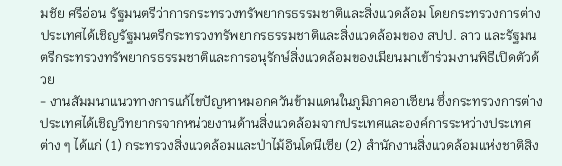มชัย ศรีอ่อน รัฐมนตรีว่าการกระทรวงทรัพยากรธรรมชาติและสิ่งแวดล้อม โดยกระทรวงการต่างประเทศได้เชิญรัฐมนตรีกระทรวงทรัพยากรธรรมชาติและสิ่งแวดล้อมของ สปป. ลาว และรัฐมนตรีกระทรวงทรัพยากรธรรมชาติและการอนุรักษ์สิ่งแวดล้อมของเมียนมาเข้าร่วมงานพิธีเปิดตัวด้วย
- งานสัมมนาแนวทางการแก้ไขปัญหาหมอกควันข้ามแดนในภูมิภาคอาเซียน ซึ่งกระทรวงการต่างประเทศได้เชิญวิทยากรจากหน่วยงานด้านสิ่งแวดล้อมจากประเทศและองค์การระหว่างประเทศต่าง ๆ ได้แก่ (1) กระทรวงสิ่งแวดล้อมและป่าไม้อินโดนีเซีย (2) สำนักงานสิ่งแวดล้อมแห่งชาติสิง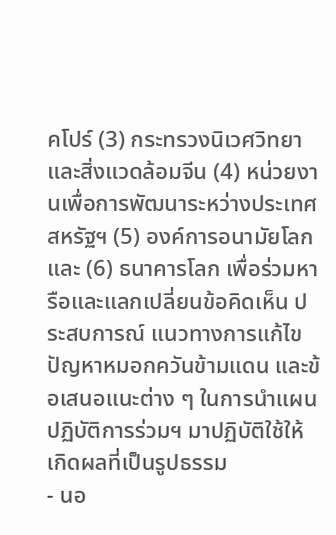คโปร์ (3) กระทรวงนิเวศวิทยาและสิ่งแวดล้อมจีน (4) หน่วยงานเพื่อการพัฒนาระหว่างประเทศสหรัฐฯ (5) องค์การอนามัยโลก และ (6) ธนาคารโลก เพื่อร่วมหารือและแลกเปลี่ยนข้อคิดเห็น ประสบการณ์ แนวทางการแก้ไขปัญหาหมอกควันข้ามแดน และข้อเสนอแนะต่าง ๆ ในการนำแผนปฏิบัติการร่วมฯ มาปฏิบัติใช้ให้เกิดผลที่เป็นรูปธรรม
- นอ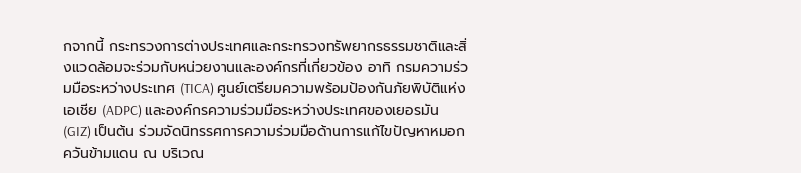กจากนี้ กระทรวงการต่างประเทศและกระทรวงทรัพยากรธรรมชาติและสิ่งแวดล้อมจะร่วมกับหน่วยงานและองค์กรที่เกี่ยวข้อง อาทิ กรมความร่วมมือระหว่างประเทศ (TICA) ศูนย์เตรียมความพร้อมป้องกันภัยพิบัติแห่งเอเชีย (ADPC) และองค์กรความร่วมมือระหว่างประเทศของเยอรมัน (GIZ) เป็นต้น ร่วมจัดนิทรรศการความร่วมมือด้านการแก้ไขปัญหาหมอกควันข้ามแดน ณ บริเวณ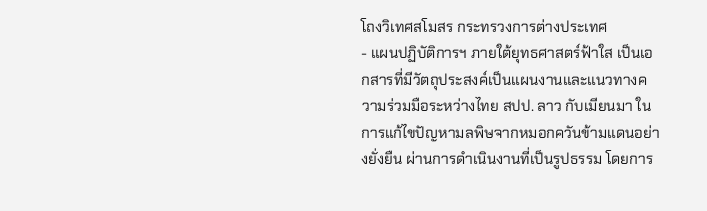โถงวิเทศสโมสร กระทรวงการต่างประเทศ
- แผนปฏิบัติการฯ ภายใต้ยุทธศาสตร์ฟ้าใส เป็นเอกสารที่มีวัตถุประสงค์เป็นแผนงานและแนวทางความร่วมมือระหว่างไทย สปป. ลาว กับเมียนมา ในการแก้ไขปัญหามลพิษจากหมอกควันข้ามแดนอย่างยั่งยืน ผ่านการดำเนินงานที่เป็นรูปธรรม โดยการ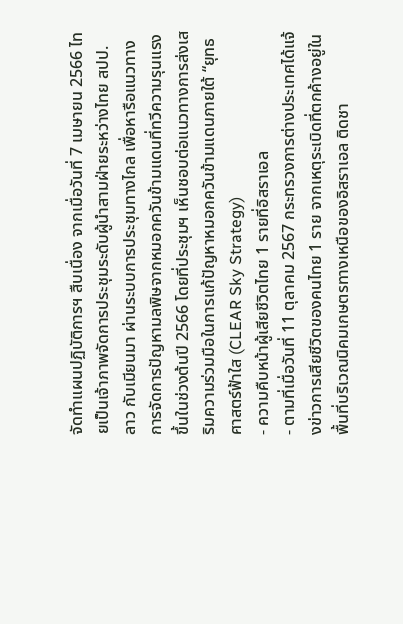จัดทำแผนปฏิบัติการฯ สืบเนื่อง จากเมื่อวันที่ 7 เมษายน 2566 ไทยเป็นเจ้าภาพจัดการประชุมระดับผู้นำสามฝ่ายระหว่างไทย สปป. ลาว กับเมียนมา ผ่านระบบการประชุมทางไกล เพื่อหารือแนวทางการจัดการปัญหามลพิษจากหมอกควันข้ามแดนที่ทวีความรุนแรงขึ้นในช่วงต้นปี 2566 โดยที่ประชุมฯ เห็นชอบต่อแนวทางการส่งเสริมความร่วมมือในการแก้ปัญหาหมอกควันข้ามแดนภายใต้ “ยุทธศาสตร์ฟ้าใส (CLEAR Sky Strategy)
- ความคืบหน้าผู้เสียชีวิตไทย 1 รายที่อิสราเอล
- ตามที่เมื่อวันที่ 11 ตุลาคม 2567 กระทรวงการต่างประเทศได้แจ้งข่าวการเสียชีวิตของคนไทย 1 ราย จากเหตุระเบิดที่ตกค้างอยู่ในพื้นที่บริเวณนิคมเกษตรทางเหนือของอิสราเอล ติดชา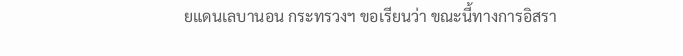ยแดนเลบานอน กระทรวงฯ ขอเรียนว่า ขณะนี้ทางการอิสรา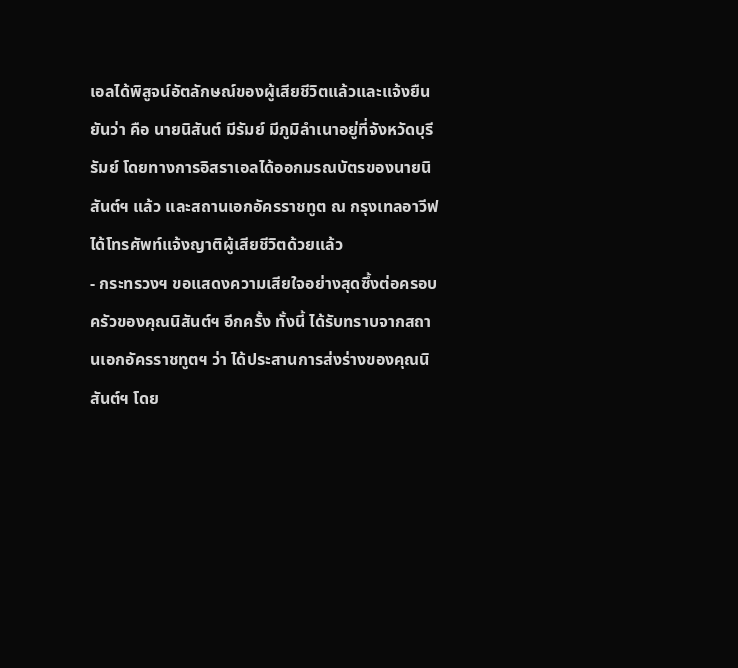เอลได้พิสูจน์อัตลักษณ์ของผู้เสียชีวิตแล้วและแจ้งยืนยันว่า คือ นายนิสันต์ มีรัมย์ มีภูมิลำเนาอยู่ที่จังหวัดบุรีรัมย์ โดยทางการอิสราเอลได้ออกมรณบัตรของนายนิสันต์ฯ แล้ว และสถานเอกอัครราชทูต ณ กรุงเทลอาวีฟ ได้โทรศัพท์แจ้งญาติผู้เสียชีวิตด้วยแล้ว
- กระทรวงฯ ขอแสดงความเสียใจอย่างสุดซึ้งต่อครอบครัวของคุณนิสันต์ฯ อีกครั้ง ทั้งนี้ ได้รับทราบจากสถานเอกอัครราชทูตฯ ว่า ได้ประสานการส่งร่างของคุณนิสันต์ฯ โดย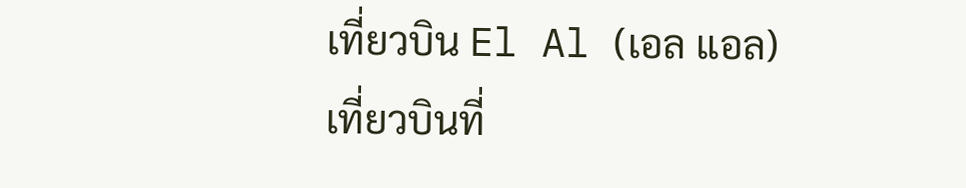เที่ยวบิน El Al (เอล แอล) เที่ยวบินที่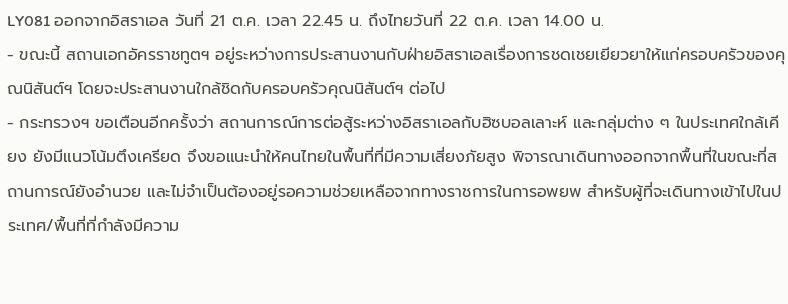LY081 ออกจากอิสราเอล วันที่ 21 ต.ค. เวลา 22.45 น. ถึงไทยวันที่ 22 ต.ค. เวลา 14.00 น.
- ขณะนี้ สถานเอกอัครราชทูตฯ อยู่ระหว่างการประสานงานกับฝ่ายอิสราเอลเรื่องการชดเชยเยียวยาให้แก่ครอบครัวของคุณนิสันต์ฯ โดยจะประสานงานใกล้ชิดกับครอบครัวคุณนิสันต์ฯ ต่อไป
- กระทรวงฯ ขอเตือนอีกครั้งว่า สถานการณ์การต่อสู้ระหว่างอิสราเอลกับฮิซบอลเลาะห์ และกลุ่มต่าง ๆ ในประเทศใกล้เคียง ยังมีแนวโน้มตึงเครียด จึงขอแนะนำให้คนไทยในพื้นที่ที่มีความเสี่ยงภัยสูง พิจารณาเดินทางออกจากพื้นที่ในขณะที่สถานการณ์ยังอำนวย และไม่จำเป็นต้องอยู่รอความช่วยเหลือจากทางราชการในการอพยพ สำหรับผู้ที่จะเดินทางเข้าไปในประเทศ/พื้นที่ที่กำลังมีความ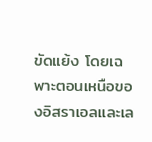ขัดแย้ง โดยเฉพาะตอนเหนือของอิสราเอลและเล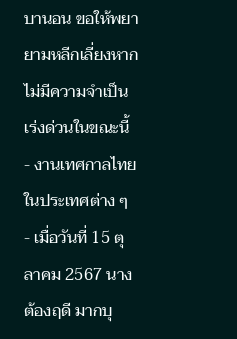บานอน ขอให้พยายามหลีกเลี่ยงหากไม่มีความจำเป็นเร่งด่วนในขณะนี้
- งานเทศกาลไทยในประเทศต่าง ๆ
- เมื่อวันที่ 15 ตุลาคม 2567 นางต้องฤดี มากบุ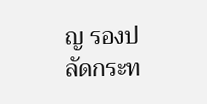ญ รองปลัดกระท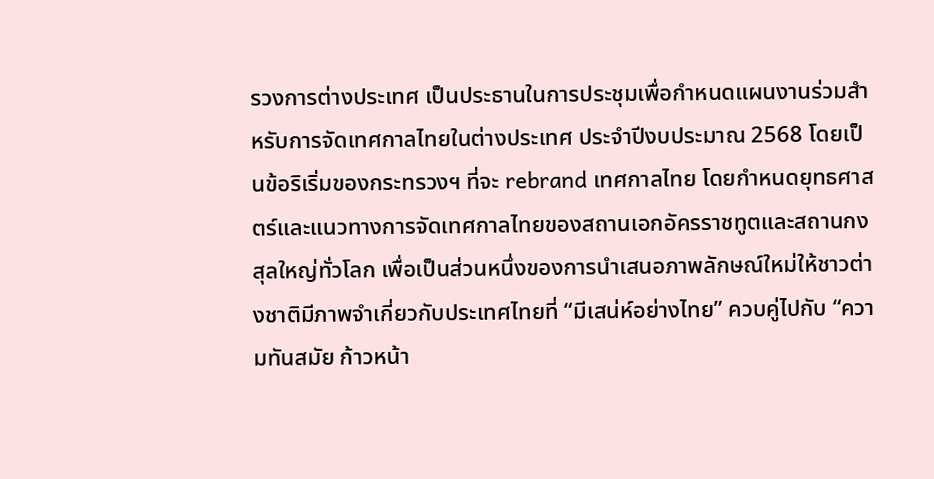รวงการต่างประเทศ เป็นประธานในการประชุมเพื่อกำหนดแผนงานร่วมสำหรับการจัดเทศกาลไทยในต่างประเทศ ประจำปีงบประมาณ 2568 โดยเป็นข้อริเริ่มของกระทรวงฯ ที่จะ rebrand เทศกาลไทย โดยกำหนดยุทธศาสตร์และแนวทางการจัดเทศกาลไทยของสถานเอกอัครราชทูตและสถานกงสุลใหญ่ทั่วโลก เพื่อเป็นส่วนหนึ่งของการนำเสนอภาพลักษณ์ใหม่ให้ชาวต่างชาติมีภาพจำเกี่ยวกับประเทศไทยที่ “มีเสน่ห์อย่างไทย” ควบคู่ไปกับ “ความทันสมัย ก้าวหน้า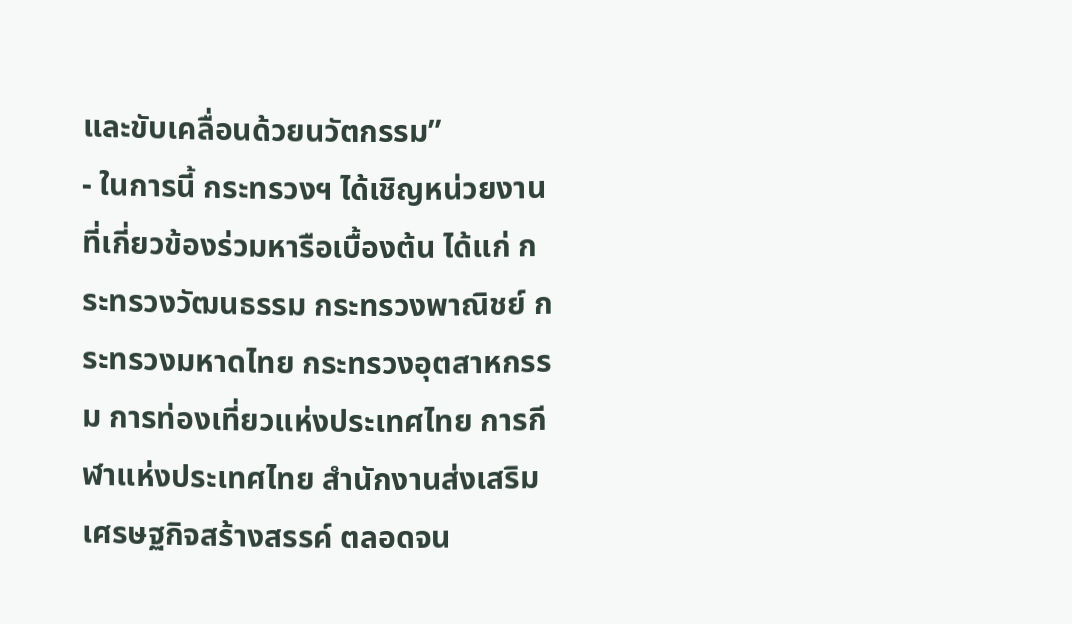และขับเคลื่อนด้วยนวัตกรรม”
- ในการนี้ กระทรวงฯ ได้เชิญหน่วยงานที่เกี่ยวข้องร่วมหารือเบื้องต้น ได้แก่ กระทรวงวัฒนธรรม กระทรวงพาณิชย์ กระทรวงมหาดไทย กระทรวงอุตสาหกรรม การท่องเที่ยวแห่งประเทศไทย การกีฬาแห่งประเทศไทย สำนักงานส่งเสริมเศรษฐกิจสร้างสรรค์ ตลอดจน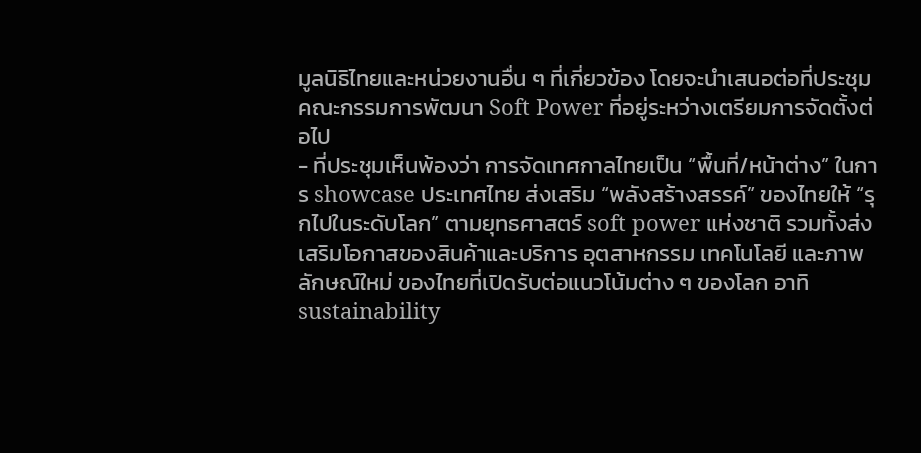มูลนิธิไทยและหน่วยงานอื่น ๆ ที่เกี่ยวข้อง โดยจะนำเสนอต่อที่ประชุมคณะกรรมการพัฒนา Soft Power ที่อยู่ระหว่างเตรียมการจัดตั้งต่อไป
- ที่ประชุมเห็นพ้องว่า การจัดเทศกาลไทยเป็น “พื้นที่/หน้าต่าง” ในการ showcase ประเทศไทย ส่งเสริม “พลังสร้างสรรค์” ของไทยให้ “รุกไปในระดับโลก” ตามยุทธศาสตร์ soft power แห่งชาติ รวมทั้งส่งเสริมโอกาสของสินค้าและบริการ อุตสาหกรรม เทคโนโลยี และภาพลักษณ์ใหม่ ของไทยที่เปิดรับต่อแนวโน้มต่าง ๆ ของโลก อาทิ sustainability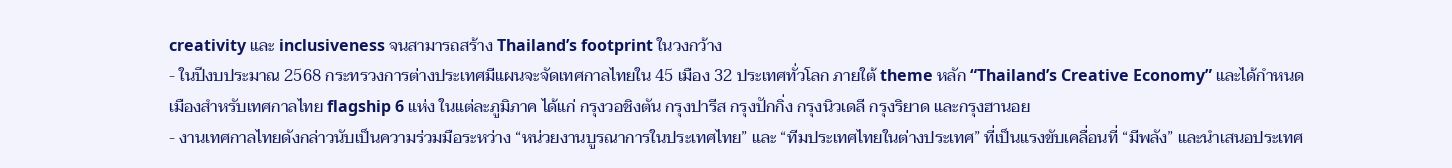creativity และ inclusiveness จนสามารถสร้าง Thailand’s footprint ในวงกว้าง
- ในปีงบประมาณ 2568 กระทรวงการต่างประเทศมีแผนจะจัดเทศกาลไทยใน 45 เมือง 32 ประเทศทั่วโลก ภายใต้ theme หลัก “Thailand’s Creative Economy” และได้กำหนดเมืองสำหรับเทศกาลไทย flagship 6 แห่ง ในแต่ละภูมิภาค ได้แก่ กรุงวอชิงตัน กรุงปารีส กรุงปักกิ่ง กรุงนิวเดลี กรุงริยาด และกรุงฮานอย
- งานเทศกาลไทยดังกล่าวนับเป็นความร่วมมือระหว่าง “หน่วยงานบูรณาการในประเทศไทย” และ “ทีมประเทศไทยในต่างประเทศ” ที่เป็นแรงขับเคลื่อนที่ “มีพลัง” และนำเสนอประเทศ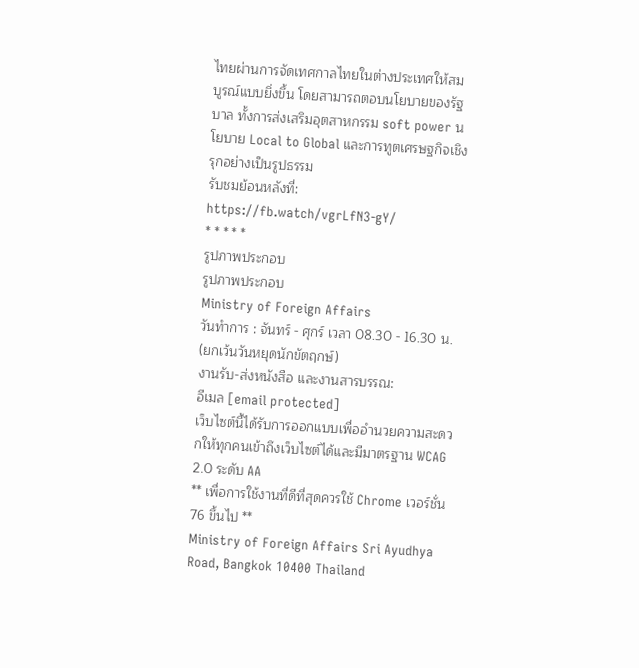ไทยผ่านการจัดเทศกาลไทยในต่างประเทศให้สมบูรณ์แบบยิ่งขึ้น โดยสามารถตอบนโยบายของรัฐบาล ทั้งการส่งเสริมอุตสาหกรรม soft power นโยบาย Local to Global และการทูตเศรษฐกิจเชิงรุกอย่างเป็นรูปธรรม
รับชมย้อนหลังที่: https://fb.watch/vgrLfN3-gY/
* * * * *
รูปภาพประกอบ
รูปภาพประกอบ
Ministry of Foreign Affairs
วันทำการ : จันทร์ - ศุกร์ เวลา 08.30 - 16.30 น.
(ยกเว้นวันหยุดนักขัตฤกษ์)
งานรับ-ส่งหนังสือ และงานสารบรรณ:
อีเมล [email protected]
เว็บไซต์นี้ได้รับการออกแบบเพื่ออำนวยความสะดวกให้ทุกคนเข้าถึงเว็บไซต์ได้และมีมาตรฐาน WCAG 2.0 ระดับ AA
** เพื่อการใช้งานที่ดีที่สุดควรใช้ Chrome เวอร์ชั่น 76 ขึ้นไป **
Ministry of Foreign Affairs Sri Ayudhya Road, Bangkok 10400 Thailand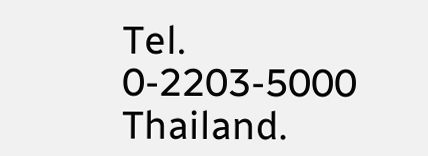Tel. 0-2203-5000 Thailand.